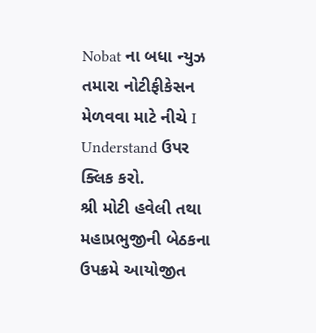Nobat ના બધા ન્યુઝ તમારા નોટીફીકેસન મેળવવા માટે નીચે I Understand ઉપર ક્લિક કરો.
શ્રી મોટી હવેલી તથા મહાપ્રભુજીની બેઠકના ઉપક્રમે આયોજીત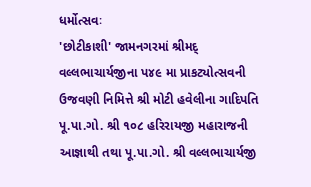ધર્મોત્સવઃ
'છોટીકાશી' જામનગરમાં શ્રીમદ્ વલ્લભાચાર્યજીના પ૪૯ મા પ્રાકટ્યોત્સવની ઉજવણી નિમિત્તે શ્રી મોટી હવેલીના ગાદિપતિ પૂ.પા.ગો. શ્રી ૧૦૮ હરિરાયજી મહારાજની આજ્ઞાથી તથા પૂ.પા.ગો. શ્રી વલ્લભાચાર્યજી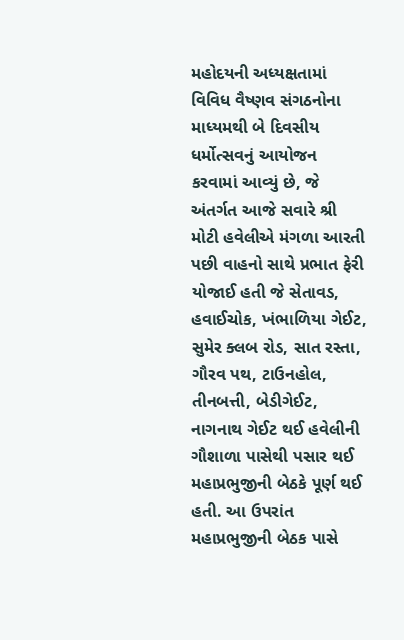મહોદયની અધ્યક્ષતામાં વિવિધ વૈષ્ણવ સંગઠનોના માધ્યમથી બે દિવસીય ધર્મોત્સવનું આયોજન કરવામાં આવ્યું છે, જે અંતર્ગત આજે સવારે શ્રી મોટી હવેલીએ મંગળા આરતી પછી વાહનો સાથે પ્રભાત ફેરી યોજાઈ હતી જે સેતાવડ, હવાઈચોક, ખંભાળિયા ગેઈટ, સુમેર ક્લબ રોડ, સાત રસ્તા, ગૌરવ પથ, ટાઉનહોલ, તીનબત્તી, બેડીગેઈટ, નાગનાથ ગેઈટ થઈ હવેલીની ગૌશાળા પાસેથી પસાર થઈ મહાપ્રભુજીની બેઠકે પૂર્ણ થઈ હતી. આ ઉપરાંત મહાપ્રભુજીની બેઠક પાસે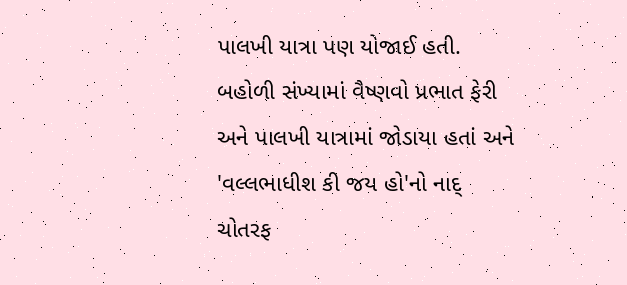પાલખી યાત્રા પણ યોજાઈ હતી. બહોળી સંખ્યામાં વૈષ્ણવો પ્રભાત ફેરી અને પાલખી યાત્રામાં જોડાયા હતાં અને 'વલ્લભાધીશ કી જય હો'નો નાદ્ ચોતરફ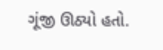ગૂંજી ઊઠ્યો હતો.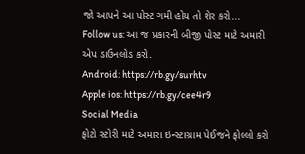જો આપને આ પોસ્ટ ગમી હોય તો શેર કરો...
Follow us: આ જ પ્રકારની બીજી પોસ્ટ માટે અમારી એપ ડાઉનલોડ કરો.
Android: https://rb.gy/surhtv
Apple ios: https://rb.gy/cee4r9
Social Media
ફોટો સ્ટોરી માટે અમારા ઇન્સ્ટાગ્રામ પેઈજને ફોલ્લો કરો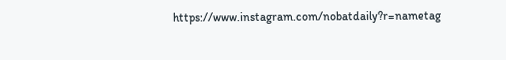https://www.instagram.com/nobatdaily?r=nametag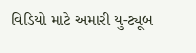વિડિયો માટે અમારી યુ-ટ્યૂબ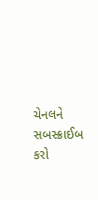ચેનલને સબસ્ક્રાઈબ કરો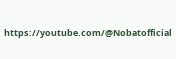https://youtube.com/@Nobatofficial